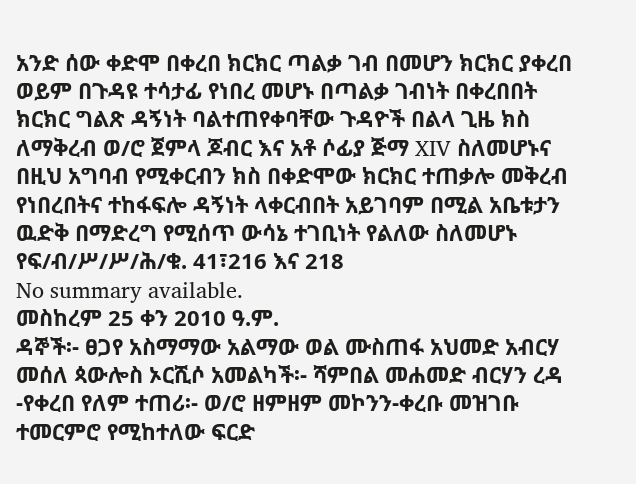አንድ ሰው ቀድሞ በቀረበ ክርክር ጣልቃ ገብ በመሆን ክርክር ያቀረበ ወይም በጉዳዩ ተሳታፊ የነበረ መሆኑ በጣልቃ ገብነት በቀረበበት ክርክር ግልጽ ዳኝነት ባልተጠየቀባቸው ጉዳዮች በልላ ጊዜ ክስ ለማቅረብ ወ/ሮ ጀምላ ጆብር እና አቶ ሶፊያ ጅማ XIV ስለመሆኑና በዚህ አግባብ የሚቀርብን ክስ በቀድሞው ክርክር ተጠቃሎ መቅረብ የነበረበትና ተከፋፍሎ ዳኝነት ላቀርብበት አይገባም በሚል አቤቱታን ዉድቅ በማድረግ የሚሰጥ ውሳኔ ተገቢነት የልለው ስለመሆኑ የፍ/ብ/ሥ/ሥ/ሕ/ቁ. 41፣216 እና 218
No summary available.
መስከረም 25 ቀን 2010 ዓ.ም.
ዳኞች፡- ፀጋየ አስማማው አልማው ወል ሙስጠፋ አህመድ አብርሃ መሰለ ጳውሎስ ኦርሺሶ አመልካች፡- ሻምበል መሐመድ ብርሃን ረዳ -የቀረበ የለም ተጠሪ፡- ወ/ሮ ዘምዘም መኮንን-ቀረቡ መዝገቡ ተመርምሮ የሚከተለው ፍርድ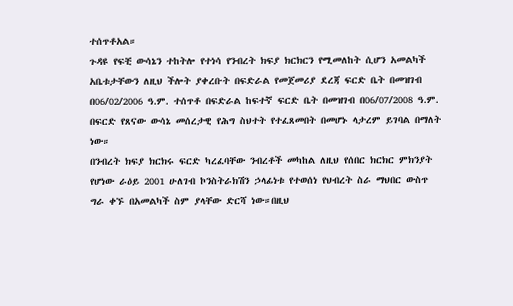ተሰጥቶአል።
ጉዳዩ የፍቺ ውሳኔን ተከትሎ የተነሳ የንብረት ክፍያ ክርክርን የሚመለከት ሲሆን አመልካች አቤቱታቸውን ለዚህ ችሎት ያቀረቡት በፍድራል የመጀመሪያ ደረጃ ፍርድ ቤት በመዝገብ በ06/02/2006 ዓ.ም. ተሰጥቶ በፍድራል ከፍተኛ ፍርድ ቤት በመዝገብ በ06/07/2008 ዓ.ም. በፍርድ የጸናው ውሳኔ መሰረታዊ የሕግ ስህተት የተፈጸመበት በመሆኑ ላታረም ይገባል በማለት ነው።
በንብረት ክፍያ ክርክሩ ፍርድ ካረፈባቸው ንብረቶች መካከል ለዚህ የሰበር ክርክር ምክንያት የሆነው ራዕይ 2001 ሁለገብ ኮንስትራክሽን ኃላፊነቱ የተወሰነ የህብረት ስራ ማህበር ውስጥ ግራ ቀኙ በአመልካች ስም ያላቸው ድርሻ ነው።በዚህ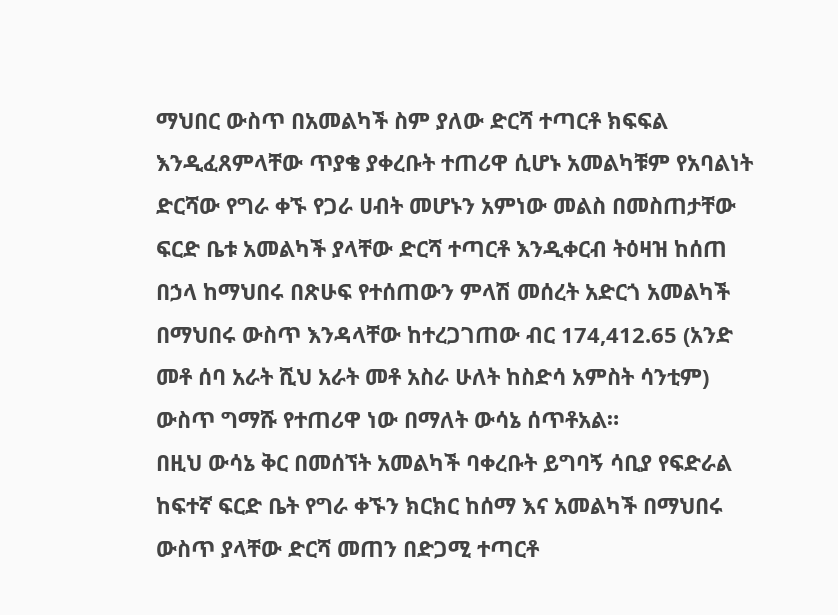ማህበር ውስጥ በአመልካች ስም ያለው ድርሻ ተጣርቶ ክፍፍል እንዲፈጸምላቸው ጥያቄ ያቀረቡት ተጠሪዋ ሲሆኑ አመልካቹም የአባልነት ድርሻው የግራ ቀኙ የጋራ ሀብት መሆኑን አምነው መልስ በመስጠታቸው ፍርድ ቤቱ አመልካች ያላቸው ድርሻ ተጣርቶ እንዲቀርብ ትዕዛዝ ከሰጠ በኃላ ከማህበሩ በጽሁፍ የተሰጠውን ምላሽ መሰረት አድርጎ አመልካች በማህበሩ ውስጥ እንዳላቸው ከተረጋገጠው ብር 174,412.65 (አንድ መቶ ሰባ አራት ሺህ አራት መቶ አስራ ሁለት ከስድሳ አምስት ሳንቲም) ውስጥ ግማሹ የተጠሪዋ ነው በማለት ውሳኔ ሰጥቶአል።
በዚህ ውሳኔ ቅር በመሰኘት አመልካች ባቀረቡት ይግባኝ ሳቢያ የፍድራል ከፍተኛ ፍርድ ቤት የግራ ቀኙን ክርክር ከሰማ እና አመልካች በማህበሩ ውስጥ ያላቸው ድርሻ መጠን በድጋሚ ተጣርቶ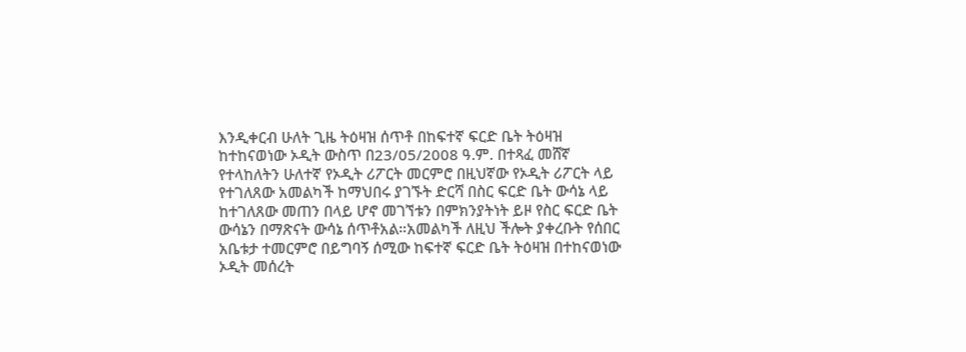እንዲቀርብ ሁለት ጊዜ ትዕዛዝ ሰጥቶ በከፍተኛ ፍርድ ቤት ትዕዛዝ ከተከናወነው ኦዲት ውስጥ በ23/05/2008 ዓ.ም. በተጻፈ መሸኛ የተላከለትን ሁለተኛ የኦዲት ሪፖርት መርምሮ በዚህኛው የኦዲት ሪፖርት ላይ የተገለጸው አመልካች ከማህበሩ ያገኙት ድርሻ በስር ፍርድ ቤት ውሳኔ ላይ ከተገለጸው መጠን በላይ ሆኖ መገኘቱን በምክንያትነት ይዞ የስር ፍርድ ቤት ውሳኔን በማጽናት ውሳኔ ሰጥቶአል።አመልካች ለዚህ ችሎት ያቀረቡት የሰበር አቤቱታ ተመርምሮ በይግባኝ ሰሚው ከፍተኛ ፍርድ ቤት ትዕዛዝ በተከናወነው ኦዲት መሰረት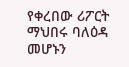የቀረበው ሪፖርት ማህበሩ ባለዕዳ መሆኑን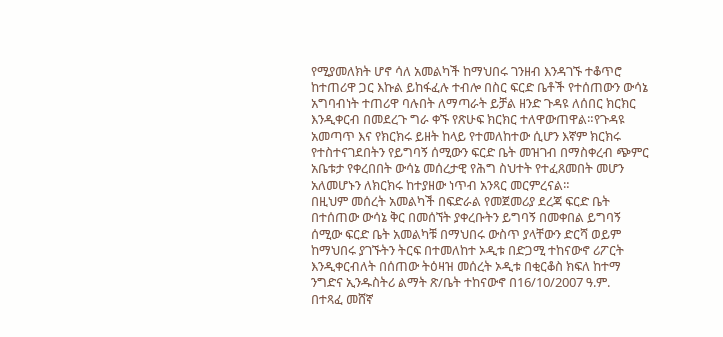የሚያመለክት ሆኖ ሳለ አመልካች ከማህበሩ ገንዘብ እንዳገኙ ተቆጥሮ ከተጠሪዋ ጋር እኩል ይከፋፈሉ ተብሎ በስር ፍርድ ቤቶች የተሰጠውን ውሳኔ አግባብነት ተጠሪዋ ባሉበት ለማጣራት ይቻል ዘንድ ጉዳዩ ለሰበር ክርክር እንዲቀርብ በመደረጉ ግራ ቀኙ የጽሁፍ ክርክር ተለዋውጠዋል።የጉዳዩ አመጣጥ እና የክርክሩ ይዘት ከላይ የተመለከተው ሲሆን እኛም ክርክሩ የተስተናገደበትን የይግባኝ ሰሚውን ፍርድ ቤት መዝገብ በማስቀረብ ጭምር አቤቱታ የቀረበበት ውሳኔ መሰረታዊ የሕግ ስህተት የተፈጸመበት መሆን አለመሆኑን ለክርክሩ ከተያዘው ነጥብ አንጻር መርምረናል።
በዚህም መሰረት አመልካች በፍድራል የመጀመሪያ ደረጃ ፍርድ ቤት በተሰጠው ውሳኔ ቅር በመሰኘት ያቀረቡትን ይግባኝ በመቀበል ይግባኝ ሰሚው ፍርድ ቤት አመልካቹ በማህበሩ ውስጥ ያላቸውን ድርሻ ወይም ከማህበሩ ያገኙትን ትርፍ በተመለከተ ኦዲቱ በድጋሚ ተከናውኖ ሪፖርት እንዲቀርብለት በሰጠው ትዕዛዝ መሰረት ኦዲቱ በቂርቆስ ክፍለ ከተማ ንግድና ኢንዱስትሪ ልማት ጽ/ቤት ተከናውኖ በ16/10/2007 ዓ.ም.
በተጻፈ መሸኛ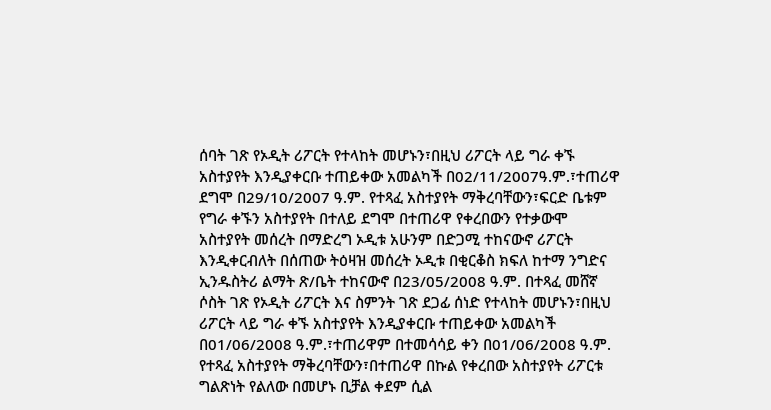ሰባት ገጽ የኦዲት ሪፖርት የተላከት መሆኑን፣በዚህ ሪፖርት ላይ ግራ ቀኙ አስተያየት እንዲያቀርቡ ተጠይቀው አመልካች በ02/11/2007ዓ.ም.፣ተጠሪዋ ደግሞ በ29/10/2007 ዓ.ም. የተጻፈ አስተያየት ማቅረባቸውን፣ፍርድ ቤቱም የግራ ቀኙን አስተያየት በተለይ ደግሞ በተጠሪዋ የቀረበውን የተቃውሞ አስተያየት መሰረት በማድረግ ኦዲቱ አሁንም በድጋሚ ተከናውኖ ሪፖርት እንዲቀርብለት በሰጠው ትዕዛዝ መሰረት ኦዲቱ በቂርቆስ ክፍለ ከተማ ንግድና ኢንዱስትሪ ልማት ጽ/ቤት ተከናውኖ በ23/05/2008 ዓ.ም. በተጻፈ መሸኛ ሶስት ገጽ የኦዲት ሪፖርት እና ስምንት ገጽ ደጋፊ ሰነድ የተላከት መሆኑን፣በዚህ ሪፖርት ላይ ግራ ቀኙ አስተያየት እንዲያቀርቡ ተጠይቀው አመልካች በ01/06/2008 ዓ.ም.፣ተጠሪዋም በተመሳሳይ ቀን በ01/06/2008 ዓ.ም. የተጻፈ አስተያየት ማቅረባቸውን፣በተጠሪዋ በኩል የቀረበው አስተያየት ሪፖርቱ ግልጽነት የልለው በመሆኑ ቢቻል ቀደም ሲል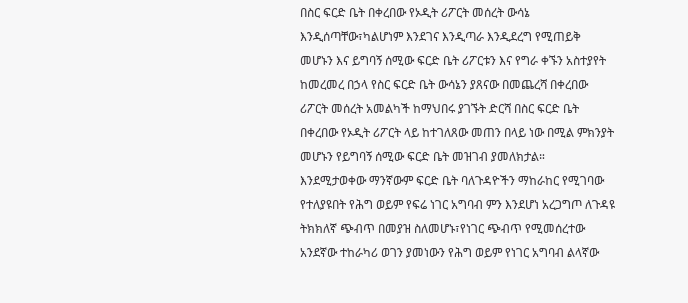በስር ፍርድ ቤት በቀረበው የኦዲት ሪፖርት መሰረት ውሳኔ እንዲሰጣቸው፣ካልሆነም እንደገና እንዲጣራ እንዲደረግ የሚጠይቅ መሆኑን እና ይግባኝ ሰሚው ፍርድ ቤት ሪፖርቱን እና የግራ ቀኙን አስተያየት ከመረመረ በኃላ የስር ፍርድ ቤት ውሳኔን ያጸናው በመጨረሻ በቀረበው ሪፖርት መሰረት አመልካች ከማህበሩ ያገኙት ድርሻ በስር ፍርድ ቤት በቀረበው የኦዲት ሪፖርት ላይ ከተገለጸው መጠን በላይ ነው በሚል ምክንያት መሆኑን የይግባኝ ሰሚው ፍርድ ቤት መዝገብ ያመለክታል።
እንደሚታወቀው ማንኛውም ፍርድ ቤት ባለጉዳዮችን ማከራከር የሚገባው የተለያዩበት የሕግ ወይም የፍሬ ነገር አግባብ ምን እንደሆነ አረጋግጦ ለጉዳዩ ትክክለኛ ጭብጥ በመያዝ ስለመሆኑ፣የነገር ጭብጥ የሚመሰረተው አንደኛው ተከራካሪ ወገን ያመነውን የሕግ ወይም የነገር አግባብ ልላኛው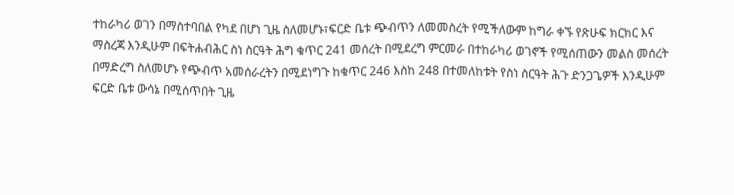ተከራካሪ ወገን በማስተባበል የካደ በሆነ ጊዜ ስለመሆኑ፣ፍርድ ቤቱ ጭብጥን ለመመስረት የሚችለውም ከግራ ቀኙ የጽሁፍ ክርክር እና ማስረጃ እንዲሁም በፍትሐብሕር ስነ ስርዓት ሕግ ቁጥር 241 መሰረት በሚደረግ ምርመራ በተከራካሪ ወገኖች የሚሰጠውን መልስ መሰረት በማድረግ ስለመሆኑ የጭብጥ አመሰራረትን በሚደነግጉ ከቁጥር 246 እስከ 248 በተመለከቱት የስነ ስርዓት ሕጉ ድንጋጌዎች እንዲሁም ፍርድ ቤቱ ውሳኔ በሚሰጥበት ጊዜ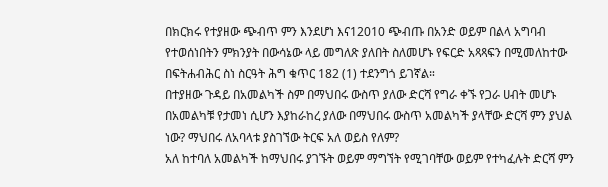በክርክሩ የተያዘው ጭብጥ ምን እንደሆነ እና12010 ጭብጡ በአንድ ወይም በልላ አግባብ የተወሰነበትን ምክንያት በውሳኔው ላይ መግለጽ ያለበት ስለመሆኑ የፍርድ አጻጻፍን በሚመለከተው በፍትሐብሕር ስነ ስርዓት ሕግ ቁጥር 182 (1) ተደንግጎ ይገኛል።
በተያዘው ጉዳይ በአመልካች ስም በማህበሩ ውስጥ ያለው ድርሻ የግራ ቀኙ የጋራ ሀብት መሆኑ በአመልካቹ የታመነ ሲሆን እያከራከረ ያለው በማህበሩ ውስጥ አመልካች ያላቸው ድርሻ ምን ያህል ነው? ማህበሩ ለአባላቱ ያስገኘው ትርፍ አለ ወይስ የለም?
አለ ከተባለ አመልካች ከማህበሩ ያገኙት ወይም ማግኘት የሚገባቸው ወይም የተካፈሉት ድርሻ ምን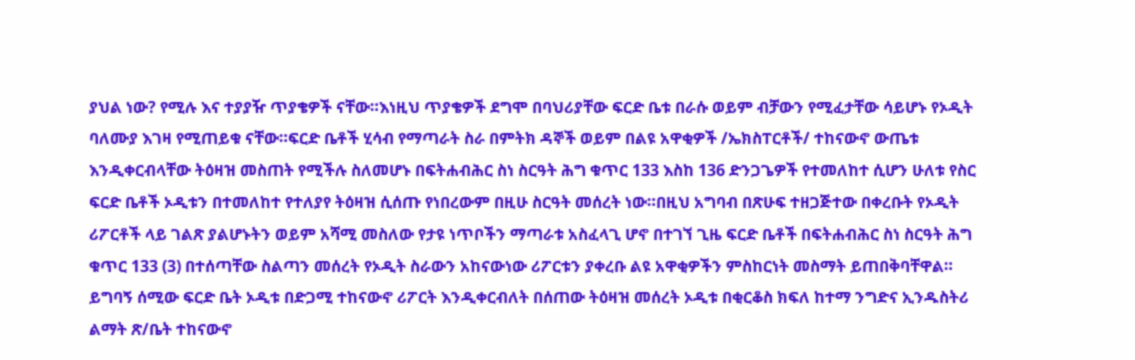ያህል ነው? የሚሉ እና ተያያዥ ጥያቄዎች ናቸው።እነዚህ ጥያቄዎች ደግሞ በባህሪያቸው ፍርድ ቤቱ በራሱ ወይም ብቻውን የሚፈታቸው ሳይሆኑ የኦዲት ባለሙያ እገዛ የሚጠይቁ ናቸው።ፍርድ ቤቶች ሂሳብ የማጣራት ስራ በምትክ ዳኞች ወይም በልዩ አዋቂዎች /ኤክስፐርቶች/ ተከናውኖ ውጤቱ እንዲቀርብላቸው ትዕዛዝ መስጠት የሚችሉ ስለመሆኑ በፍትሐብሕር ስነ ስርዓት ሕግ ቁጥር 133 እስከ 136 ድንጋጌዎች የተመለከተ ሲሆን ሁለቱ የስር ፍርድ ቤቶች ኦዲቱን በተመለከተ የተለያየ ትዕዛዝ ሲሰጡ የነበረውም በዚሁ ስርዓት መሰረት ነው።በዚህ አግባብ በጽሁፍ ተዘጋጅተው በቀረቡት የኦዲት ሪፖርቶች ላይ ገልጽ ያልሆኑትን ወይም አሻሚ መስለው የታዩ ነጥቦችን ማጣራቱ አስፈላጊ ሆኖ በተገኘ ጊዜ ፍርድ ቤቶች በፍትሐብሕር ስነ ስርዓት ሕግ ቁጥር 133 (3) በተሰጣቸው ስልጣን መሰረት የኦዲት ስራውን አከናውነው ሪፖርቱን ያቀረቡ ልዩ አዋቂዎችን ምስከርነት መስማት ይጠበቅባቸዋል።
ይግባኝ ሰሚው ፍርድ ቤት ኦዲቱ በድጋሚ ተከናውኖ ሪፖርት እንዲቀርብለት በሰጠው ትዕዛዝ መሰረት ኦዲቱ በቂርቆስ ክፍለ ከተማ ንግድና ኢንዱስትሪ ልማት ጽ/ቤት ተከናውኖ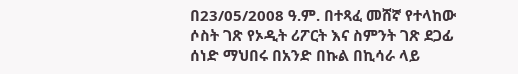በ23/05/2008 ዓ.ም. በተጻፈ መሸኛ የተላከው ሶስት ገጽ የኦዲት ሪፖርት እና ስምንት ገጽ ደጋፊ ሰነድ ማህበሩ በአንድ በኩል በኪሳራ ላይ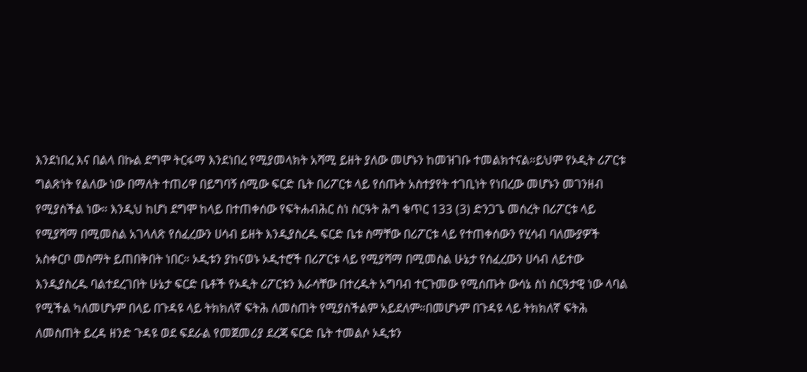እንደነበረ እና በልላ በኩል ደግሞ ትርፋማ እንደነበረ የሚያመላክት አሻሚ ይዘት ያለው መሆኑን ከመዝገቡ ተመልክተናል።ይህም የኦዲት ሪፖርቱ ግልጽነት የልለው ነው በማለት ተጠሪዋ በይግባኝ ሰሚው ፍርድ ቤት በሪፖርቱ ላይ የሰጡት አስተያየት ተገቢነት የነበረው መሆኑን መገንዘብ የሚያስችል ነው። እንዲህ ከሆነ ደግሞ ከላይ በተጠቀሰው የፍትሐብሕር ስነ ስርዓት ሕግ ቁጥር 133 (3) ድንጋጌ መሰረት በሪፖርቱ ላይ የሚያሻማ በሚመስል አገላለጽ የሰፈረውን ሀሳብ ይዘት እንዲያስረዱ ፍርድ ቤቱ ስማቸው በሪፖርቱ ላይ የተጠቀሰውን የሂሳብ ባለሙያዎች አስቀርቦ መስማት ይጠበቅበት ነበር። ኦዲቱን ያከናወኑ ኦዲተሮች በሪፖርቱ ላይ የሚያሻማ በሚመስል ሁኔታ የሰፈረውን ሀሳብ ለይተው እንዲያስረዱ ባልተደረገበት ሁኔታ ፍርድ ቤቶች የኦዲት ሪፖርቱን እራሳቸው በተረዱት አግባብ ተርጉመው የሚሰጡት ውሳኔ ስነ ስርዓታዊ ነው ላባል የሚችል ካለመሆኑም በላይ በጉዳዩ ላይ ትክክለኛ ፍትሕ ለመስጠት የሚያስችልም አይደለም።በመሆኑም በጉዳዩ ላይ ትክክለኛ ፍትሕ ለመስጠት ይረዳ ዘንድ ጉዳዩ ወደ ፍደራል የመጀመሪያ ደረጃ ፍርድ ቤት ተመልሶ ኦዲቱን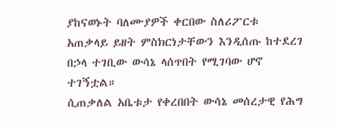ያከናወኑት ባለሙያዎች ቀርበው ስለሪፖርቱ አጠቃላይ ይዘት ምስክርነታቸውን እንዲሰጡ ከተደረገ በኃላ ተገቢው ውሳኔ ላሰጥበት የሚገባው ሆኖ ተገኝቷል።
ሲጠቃለል አቤቱታ የቀረበበት ውሳኔ መሰረታዊ የሕግ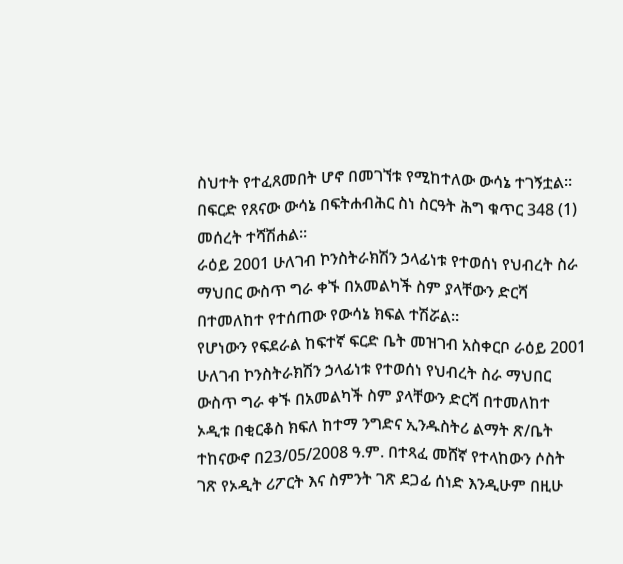ስህተት የተፈጸመበት ሆኖ በመገኘቱ የሚከተለው ውሳኔ ተገኝቷል።
በፍርድ የጸናው ውሳኔ በፍትሐብሕር ስነ ስርዓት ሕግ ቁጥር 348 (1) መሰረት ተሻሽሐል።
ራዕይ 2001 ሁለገብ ኮንስትራክሽን ኃላፊነቱ የተወሰነ የህብረት ስራ ማህበር ውስጥ ግራ ቀኙ በአመልካች ስም ያላቸውን ድርሻ በተመለከተ የተሰጠው የውሳኔ ክፍል ተሽሯል።
የሆነውን የፍደራል ከፍተኛ ፍርድ ቤት መዝገብ አስቀርቦ ራዕይ 2001 ሁለገብ ኮንስትራክሽን ኃላፊነቱ የተወሰነ የህብረት ስራ ማህበር ውስጥ ግራ ቀኙ በአመልካች ስም ያላቸውን ድርሻ በተመለከተ ኦዲቱ በቂርቆስ ክፍለ ከተማ ንግድና ኢንዱስትሪ ልማት ጽ/ቤት ተከናውኖ በ23/05/2008 ዓ.ም. በተጻፈ መሸኛ የተላከውን ሶስት ገጽ የኦዲት ሪፖርት እና ስምንት ገጽ ደጋፊ ሰነድ እንዲሁም በዚሁ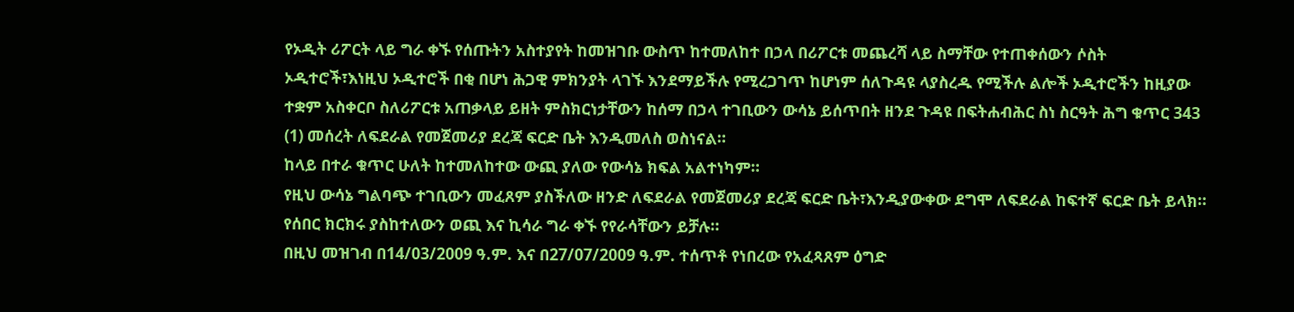የኦዲት ሪፖርት ላይ ግራ ቀኙ የሰጡትን አስተያየት ከመዝገቡ ውስጥ ከተመለከተ በኃላ በሪፖርቱ መጨረሻ ላይ ስማቸው የተጠቀሰውን ሶስት ኦዲተሮች፣እነዚህ ኦዲተሮች በቂ በሆነ ሕጋዊ ምክንያት ላገኙ እንደማይችሉ የሚረጋገጥ ከሆነም ሰለጉዳዩ ላያስረዱ የሚችሉ ልሎች ኦዲተሮችን ከዚያው ተቋም አስቀርቦ ስለሪፖርቱ አጠቃላይ ይዘት ምስክርነታቸውን ከሰማ በኃላ ተገቢውን ውሳኔ ይሰጥበት ዘንደ ጉዳዩ በፍትሐብሕር ስነ ስርዓት ሕግ ቁጥር 343 (1) መሰረት ለፍደራል የመጀመሪያ ደረጃ ፍርድ ቤት እንዲመለስ ወስነናል።
ከላይ በተራ ቁጥር ሁለት ከተመለከተው ውጪ ያለው የውሳኔ ክፍል አልተነካም።
የዚህ ውሳኔ ግልባጭ ተገቢውን መፈጸም ያስችለው ዘንድ ለፍደራል የመጀመሪያ ደረጃ ፍርድ ቤት፣እንዲያውቀው ደግሞ ለፍደራል ከፍተኛ ፍርድ ቤት ይላክ።
የሰበር ክርክሩ ያስከተለውን ወጪ እና ኪሳራ ግራ ቀኙ የየራሳቸውን ይቻሉ።
በዚህ መዝገብ በ14/03/2009 ዓ.ም. እና በ27/07/2009 ዓ.ም. ተሰጥቶ የነበረው የአፈጻጸም ዕግድ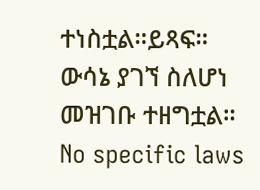ተነስቷል።ይጻፍ።
ውሳኔ ያገኘ ስለሆነ መዝገቡ ተዘግቷል።
No specific laws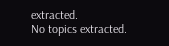extracted.
No topics extracted.